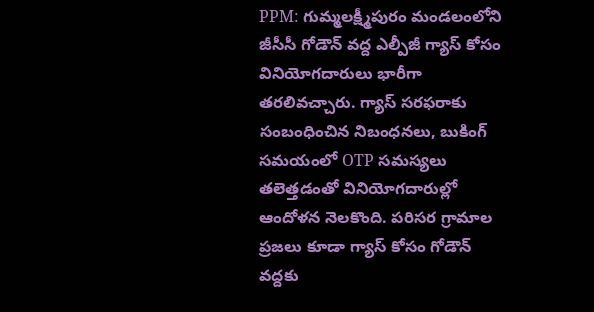PPM: గుమ్మలక్ష్మీపురం మండలంలోని జీసీసీ గోడౌన్ వద్ద ఎల్పీజీ గ్యాస్ కోసం వినియోగదారులు భారీగా తరలివచ్చారు. గ్యాస్ సరఫరాకు సంబంధించిన నిబంధనలు, బుకింగ్ సమయంలో OTP సమస్యలు తలెత్తడంతో వినియోగదారుల్లో ఆందోళన నెలకొంది. పరిసర గ్రామాల ప్రజలు కూడా గ్యాస్ కోసం గోడౌన్ వద్దకు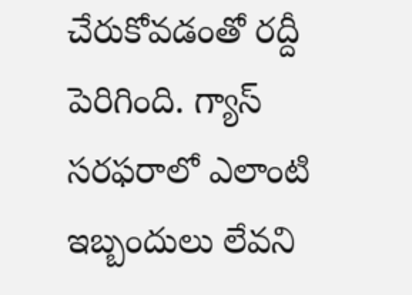చేరుకోవడంతో రద్దీ పెరిగింది. గ్యాస్ సరఫరాలో ఎలాంటి ఇబ్బందులు లేవని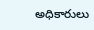అధికారులు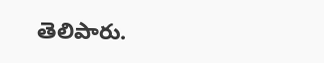తెలిపారు.